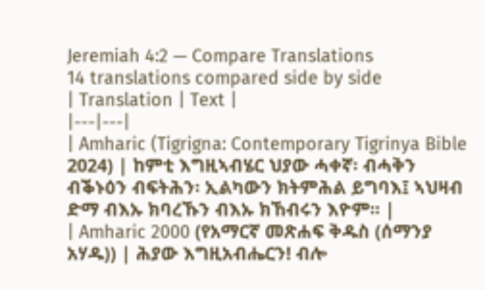Jeremiah 4:2 — Compare Translations
14 translations compared side by side
| Translation | Text |
|---|---|
| Amharic (Tigrigna: Contemporary Tigrinya Bible 2024) | ከምቲ እግዚኣብሄር ህያው ሓቀኛ፡ ብሓቅን ብቕኑዕን ብፍትሕን፡ ኢልካውን ክትምሕል ይግባእ፤ ኣህዛብ ድማ ብእኡ ክባረኹን ብእኡ ክኸብሩን እዮም። |
| Amharic 2000 (የአማርኛ መጽሐፍ ቅዱስ (ሰማንያ አሃዱ)) | ሕያው እግዚአብሔርን! ብሎ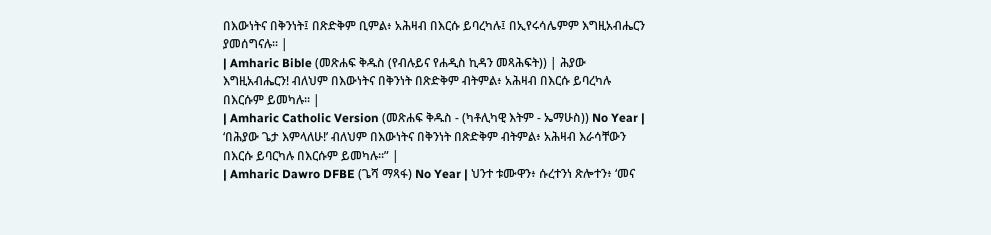በእውነትና በቅንነት፤ በጽድቅም ቢምል፥ አሕዛብ በእርሱ ይባረካሉ፤ በኢየሩሳሌምም እግዚአብሔርን ያመሰግናሉ። |
| Amharic Bible (መጽሐፍ ቅዱስ (የብሉይና የሐዲስ ኪዳን መጻሕፍት)) | ሕያው እግዚአብሔርን! ብለህም በእውነትና በቅንነት በጽድቅም ብትምል፥ አሕዛብ በእርሱ ይባረካሉ በእርሱም ይመካሉ። |
| Amharic Catholic Version (መጽሐፍ ቅዱስ - (ካቶሊካዊ እትም - ኤማሁስ)) No Year | ‘በሕያው ጌታ እምላለሁ!’ ብለህም በእውነትና በቅንነት በጽድቅም ብትምል፥ አሕዛብ እራሳቸውን በእርሱ ይባርካሉ በእርሱም ይመካሉ።” |
| Amharic Dawro DFBE (ጌሻ ማጻፋ) No Year | ህንተ ቱሙዋን፥ ሱረተንነ ጽሎተን፥ ‘መና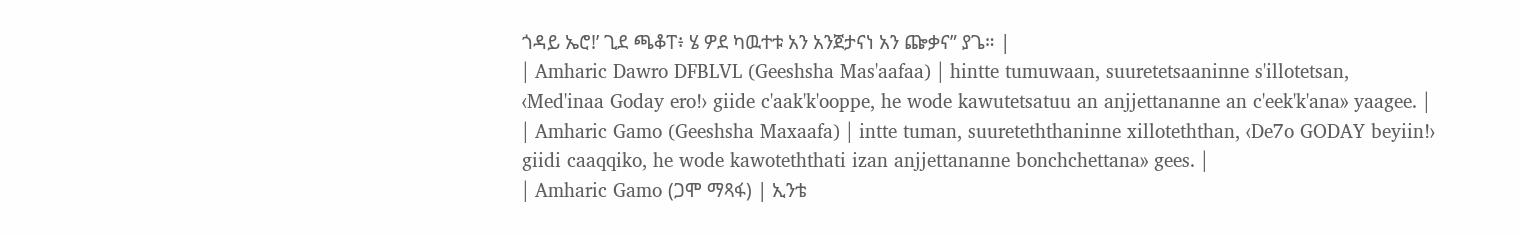ጎዳይ ኤሮ!’ ጊደ ጫቆፐ፥ ሄ ዎደ ካዉተቱ አን አንጀታናነ አን ጬቃና” ያጌ። |
| Amharic Dawro DFBLVL (Geeshsha Mas'aafaa) | hintte tumuwaan, suuretetsaaninne s'illotetsan, ‹Med'inaa Goday ero!› giide c'aak'k'ooppe, he wode kawutetsatuu an anjjettananne an c'eek'k'ana» yaagee. |
| Amharic Gamo (Geeshsha Maxaafa) | intte tuman, suureteththaninne xilloteththan, ‹De7o GODAY beyiin!› giidi caaqqiko, he wode kawoteththati izan anjjettananne bonchchettana» gees. |
| Amharic Gamo (ጋሞ ማጻፋ) | ኢንቴ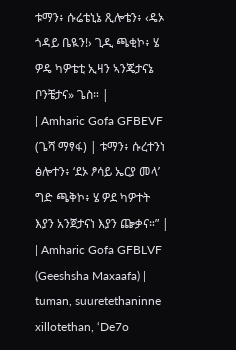ቱማን፥ ሱሬቴኒኔ ጺሎቴን፥ ‹ዴኦ ጎዳይ ቤዪን!› ጊዲ ጫቂኮ፥ ሄ ዎዴ ካዎቴቲ ኢዛን ኣንጄታናኔ ቦንቼታና» ጌስ። |
| Amharic Gofa GFBEVF (ጌሻ ማፃፋ) | ቱማን፥ ሱረተንነ ፅሎተን፥ ‘ደኦ ፆሳይ ኤርያ መላ’ ግድ ጫቅኮ፥ ሄ ዎደ ካዎተት እያን አንጀታናነ እያን ጬቃና።” |
| Amharic Gofa GFBLVF (Geeshsha Maxaafa) | tuman, suuretethaninne xillotethan, ‘De7o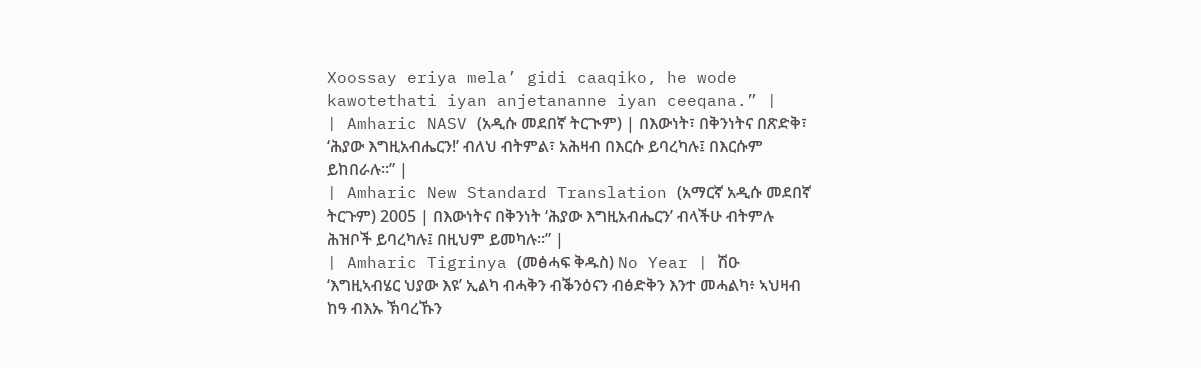Xoossay eriya mela’ gidi caaqiko, he wode kawotethati iyan anjetananne iyan ceeqana.” |
| Amharic NASV (አዲሱ መደበኛ ትርጒም) | በእውነት፣ በቅንነትና በጽድቅ፣ ‘ሕያው እግዚአብሔርን!’ ብለህ ብትምል፣ አሕዛብ በእርሱ ይባረካሉ፤ በእርሱም ይከበራሉ።” |
| Amharic New Standard Translation (አማርኛ አዲሱ መደበኛ ትርጉም) 2005 | በእውነትና በቅንነት ‘ሕያው እግዚአብሔርን’ ብላችሁ ብትምሉ ሕዝቦች ይባረካሉ፤ በዚህም ይመካሉ።” |
| Amharic Tigrinya (መፅሓፍ ቅዱስ) No Year | ሽዑ ‘እግዚኣብሄር ህያው እዩ’ ኢልካ ብሓቅን ብቕንዕናን ብፅድቅን እንተ መሓልካ፥ ኣህዛብ ከዓ ብእኡ ኽባረኹን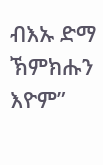ብእኡ ድማ ኽምክሑን እዮም”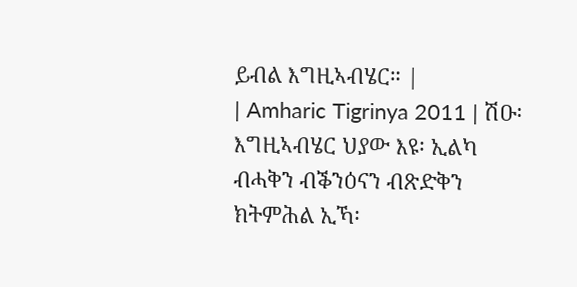ይብል እግዚኣብሄር። |
| Amharic Tigrinya 2011 | ሽዑ፡ እግዚኣብሄር ህያው እዩ፡ ኢልካ ብሓቅን ብቕንዕናን ብጽድቅን ክትምሕል ኢኻ፡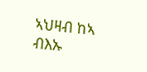ኣህዛብ ከኣ ብእኡ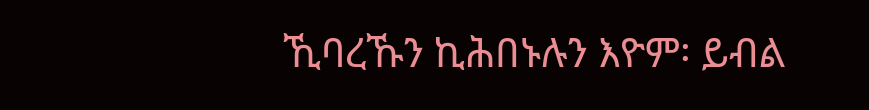ኺባረኹን ኪሕበኑሉን እዮም፡ ይብል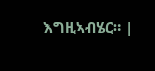እግዚኣብሄር። |